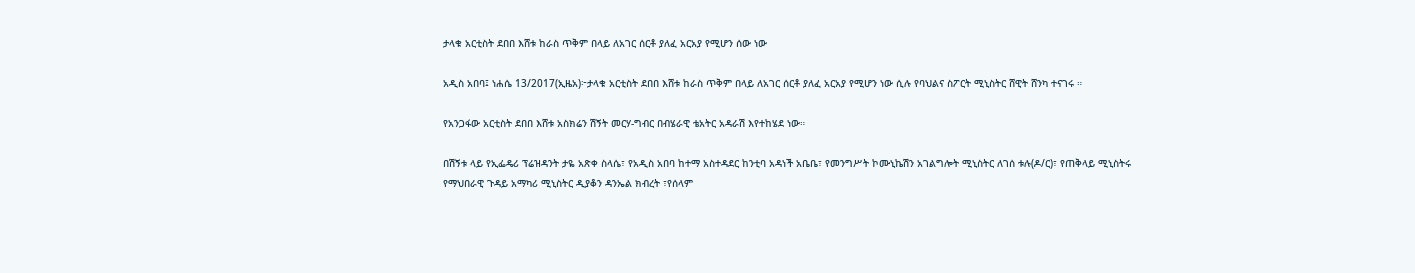ታላቁ አርቲስት ደበበ እሸቱ ከራስ ጥቅም በላይ ለአገር ሰርቶ ያለፈ አርአያ የሚሆን ሰው ነው

አዲስ አበባ፤ ነሐሴ 13/2017(ኢዜአ)፦ታላቁ አርቲስት ደበበ እሸቱ ከራስ ጥቅም በላይ ለአገር ሰርቶ ያለፈ አርአያ የሚሆን ነው ሲሉ የባህልና ስፖርት ሚኒስትር ሸዊት ሸንካ ተናገሩ ።

የአንጋፋው አርቲስት ደበበ እሸቱ አስክሬን ሽኝት መርሃ-ግብር በብሄራዊ ቴአትር አዳራሽ እየተከሄደ ነው።

በሽኝቱ ላይ የኢፌዴሪ ፕሬዝዳንት ታዬ አጽቀ ስላሴ፣ የአዲስ አበባ ከተማ አስተዳደር ከንቲባ አዳነች አቤቤ፣ የመንግሥት ኮሙኒኬሽን አገልግሎት ሚኒስትር ለገሰ ቱሉ(ዶ/ር)፣ የጠቅላይ ሚኒስትሩ የማህበራዊ ጉዳይ አማካሪ ሚኒስትር ዲያቆን ዳንኤል ክብረት ፣የሰላም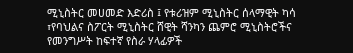ሚኒስትር መሀመድ እድሪስ ፤ የቱሪዝም ሚኒስትር ሰላማዊት ካሳ ፣የባህልና ስፖርት ሚኒስትር ሸዊት ሻንካን ጨምሮ ሚኒስትሮችና የመንግሥት ከፍተኛ የስራ ሃላፊዎች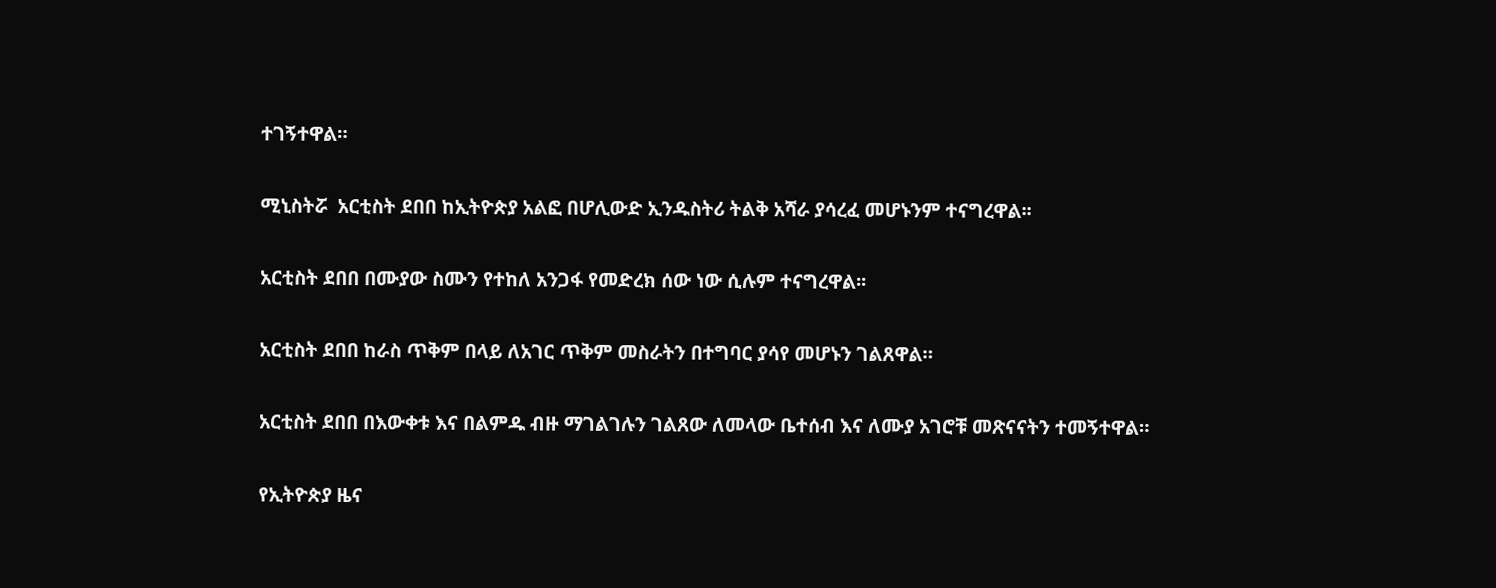ተገኝተዋል።

ሚኒስትሯ  አርቲስት ደበበ ከኢትዮጵያ አልፎ በሆሊውድ ኢንዱስትሪ ትልቅ አሻራ ያሳረፈ መሆኑንም ተናግረዋል፡፡

አርቲስት ደበበ በሙያው ስሙን የተከለ አንጋፋ የመድረክ ሰው ነው ሲሉም ተናግረዋል፡፡

አርቲስት ደበበ ከራስ ጥቅም በላይ ለአገር ጥቅም መስራትን በተግባር ያሳየ መሆኑን ገልጸዋል።

አርቲስት ደበበ በእውቀቱ እና በልምዱ ብዙ ማገልገሉን ገልጸው ለመላው ቤተሰብ እና ለሙያ አገሮቹ መጽናናትን ተመኝተዋል።

የኢትዮጵያ ዜና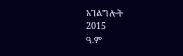አገልግሎት
2015
ዓ.ም